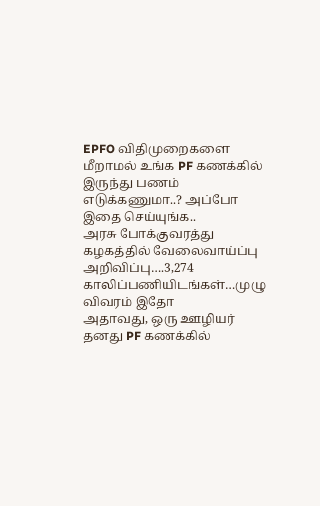EPFO விதிமுறைகளை மீறாமல் உங்க PF கணக்கில் இருந்து பணம் எடுக்கணுமா..? அப்போ இதை செய்யுங்க..
அரசு போக்குவரத்து கழகத்தில் வேலைவாய்ப்பு அறிவிப்பு….3,274 காலிப்பணியிடங்கள்…முழு விவரம் இதோ
அதாவது, ஒரு ஊழியர் தனது PF கணக்கில்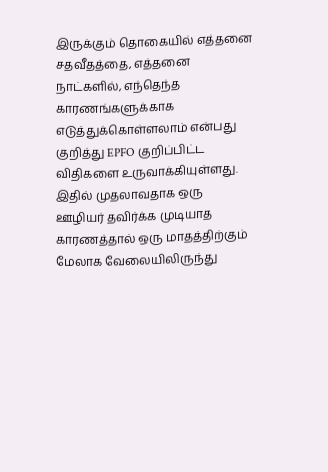இருக்கும் தொகையில் எத்தனை சதவீதத்தை, எத்தனை நாட்களில், எந்தெந்த காரணங்களுக்காக எடுத்துக்கொள்ளலாம் என்பது குறித்து EPFO குறிப்பிட்ட விதிகளை உருவாக்கியுள்ளது. இதில் முதலாவதாக ஒரு ஊழியர் தவிர்க்க முடியாத காரணத்தால் ஒரு மாதத்திற்கும் மேலாக வேலையிலிருந்து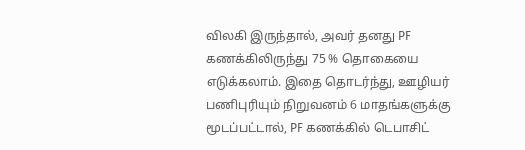விலகி இருந்தால், அவர் தனது PF கணக்கிலிருந்து 75 % தொகையை எடுக்கலாம். இதை தொடர்ந்து, ஊழியர் பணிபுரியும் நிறுவனம் 6 மாதங்களுக்கு மூடப்பட்டால், PF கணக்கில் டெபாசிட்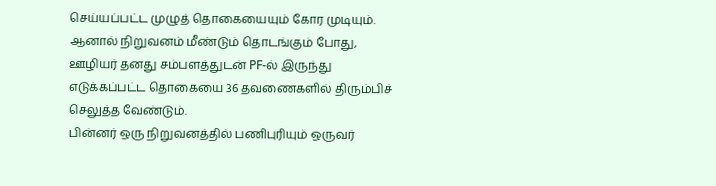செய்யப்பட்ட முழுத் தொகையையும் கோர முடியும். ஆனால் நிறுவனம் மீண்டும் தொடங்கும் போது, ஊழியர் தனது சம்பளத்துடன் PF-ல் இருந்து எடுக்கப்பட்ட தொகையை 36 தவணைகளில் திரும்பிச் செலுத்த வேண்டும்.
பின்னர் ஒரு நிறுவனத்தில் பணிபுரியும் ஒருவர்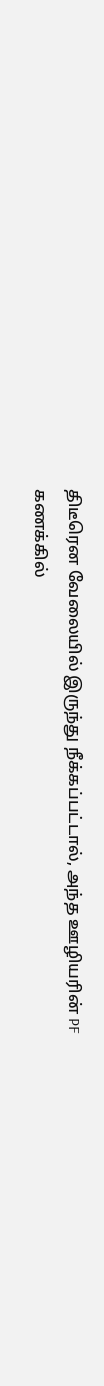திடீரென வேலையில் இருந்து நீக்கப்பட்டால், அந்த ஊழியரின் PF கணக்கில்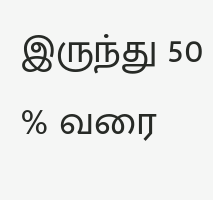இருந்து 50 % வரை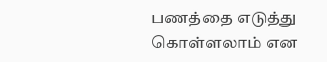பணத்தை எடுத்து கொள்ளலாம் என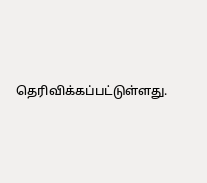தெரிவிக்கப்பட்டுள்ளது.